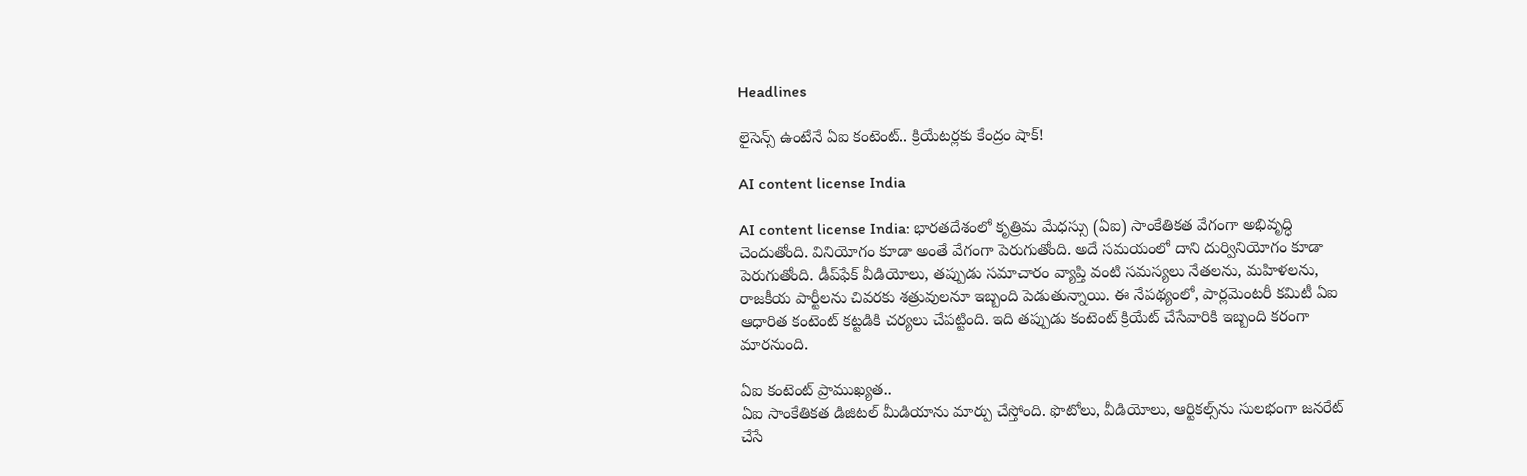Headlines

లైసెన్స్‌ ఉంటేనే ఏఐ కంటెంట్‌.. క్రియేటర్లకు కేంద్రం షాక్‌!

AI content license India

AI content license India: భారతదేశంలో కృత్రిమ మేధస్సు (ఏఐ) సాంకేతికత వేగంగా అభివృద్ధి చెందుతోంది. వినియోగం కూడా అంతే వేగంగా పెరుగుతోంది. అదే సమయంలో దాని దుర్వినియోగం కూడా పెరుగుతోంది. డీప్‌ఫేక్‌ వీడియోలు, తప్పుడు సమాచారం వ్యాప్తి వంటి సమస్యలు నేతలను, మహిళలను, రాజకీయ పార్టీలను చివరకు శత్రువులనూ ఇబ్బంది పెడుతున్నాయి. ఈ నేపథ్యంలో, పార్లమెంటరీ కమిటీ ఏఐ ఆధారిత కంటెంట్‌ కట్టడికి చర్యలు చేపట్టింది. ఇది తప్పుడు కంటెంట్‌ క్రియేట్‌ చేసేవారికి ఇబ్బంది కరంగా మారనుంది.

ఏఐ కంటెంట్‌ ప్రాముఖ్యత..
ఏఐ సాంకేతికత డిజిటల్‌ మీడియాను మార్పు చేస్తోంది. ఫొటోలు, వీడియోలు, ఆర్టికల్స్‌ను సులభంగా జనరేట్‌ చేసే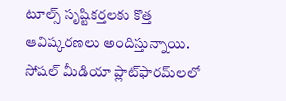టూల్స్‌ సృష్టికర్తలకు కొత్త ఆవిష్కరణలు అందిస్తున్నాయి. సోషల్‌ మీడియా ప్లాట్‌ఫారమ్‌లలో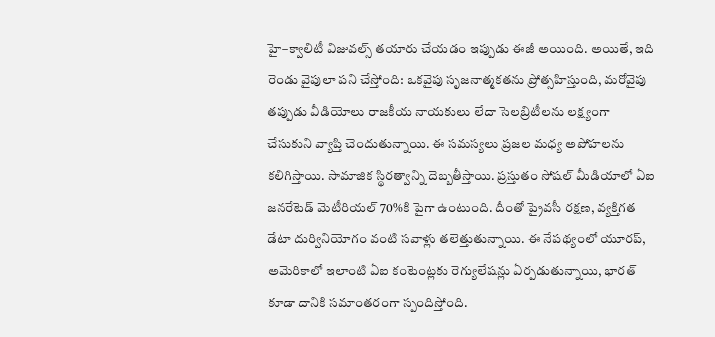హై–క్వాలిటీ విజువల్స్‌ తయారు చేయడం ఇప్పుడు ఈజీ అయింది. అయితే, ఇది రెండు వైపులా పని చేస్తోంది: ఒకవైపు సృజనాత్మకతను ప్రోత్సహిస్తుంది, మరోవైపు తప్పుడు వీడియోలు రాజకీయ నాయకులు లేదా సెలబ్రిటీలను లక్ష్యంగా చేసుకుని వ్యాప్తి చెందుతున్నాయి. ఈ సమస్యలు ప్రజల మధ్య అపోహలను కలిగిస్తాయి. సామాజిక స్థిరత్వాన్ని దెబ్బతీస్తాయి. ప్రస్తుతం సోషల్‌ మీడియాలో ఏఐ జనరేటెడ్‌ మెటీరియల్‌ 70%కి పైగా ఉంటుంది. దీంతో ప్రైవసీ రక్షణ, వ్యక్తిగత డేటా దుర్వినియోగం వంటి సవాళ్లు తలెత్తుతున్నాయి. ఈ నేపథ్యంలో యూరప్, అమెరికాలో ఇలాంటి ఏఐ కంటెంట్లకు రెగ్యులేషన్లు ఏర్పడుతున్నాయి, భారత్‌ కూడా దానికి సమాంతరంగా స్పందిస్తోంది.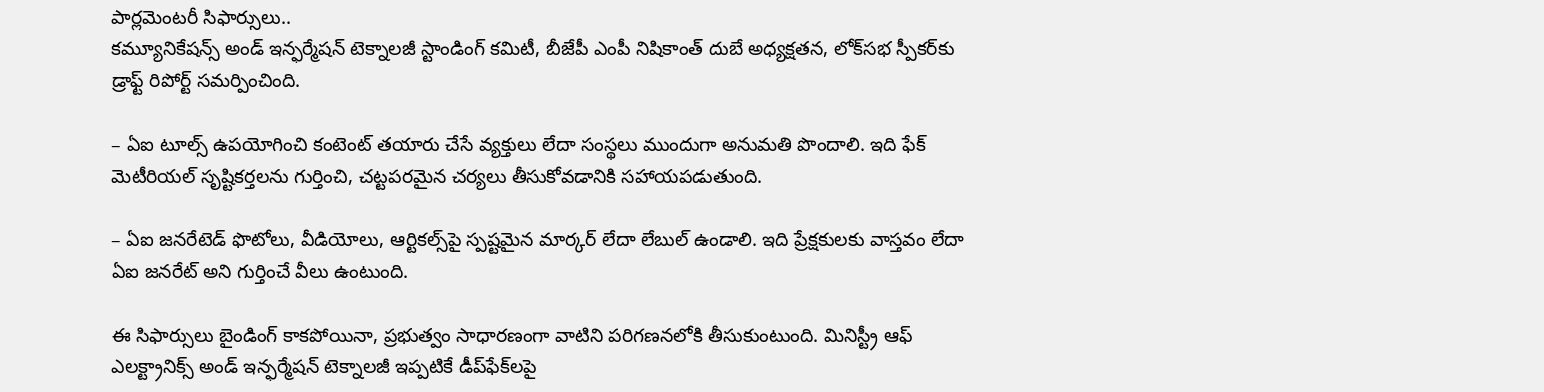పార్లమెంటరీ సిఫార్సులు..
కమ్యూనికేషన్స్‌ అండ్‌ ఇన్ఫర్మేషన్‌ టెక్నాలజీ స్టాండింగ్‌ కమిటీ, బీజేపీ ఎంపీ నిషికాంత్‌ దుబే అధ్యక్షతన, లోక్‌సభ స్పీకర్‌కు డ్రాఫ్ట్‌ రిపోర్ట్‌ సమర్పించింది.

– ఏఐ టూల్స్‌ ఉపయోగించి కంటెంట్‌ తయారు చేసే వ్యక్తులు లేదా సంస్థలు ముందుగా అనుమతి పొందాలి. ఇది ఫేక్‌ మెటీరియల్‌ సృష్టికర్తలను గుర్తించి, చట్టపరమైన చర్యలు తీసుకోవడానికి సహాయపడుతుంది.

– ఏఐ జనరేటెడ్‌ ఫొటోలు, వీడియోలు, ఆర్టికల్స్‌పై స్పష్టమైన మార్కర్‌ లేదా లేబుల్‌ ఉండాలి. ఇది ప్రేక్షకులకు వాస్తవం లేదా ఏఐ జనరేట్‌ అని గుర్తించే వీలు ఉంటుంది.

ఈ సిఫార్సులు బైండింగ్‌ కాకపోయినా, ప్రభుత్వం సాధారణంగా వాటిని పరిగణనలోకి తీసుకుంటుంది. మినిస్ట్రీ ఆఫ్‌ ఎలక్ట్రానిక్స్‌ అండ్‌ ఇన్ఫర్మేషన్‌ టెక్నాలజీ ఇప్పటికే డీప్‌ఫేక్‌లపై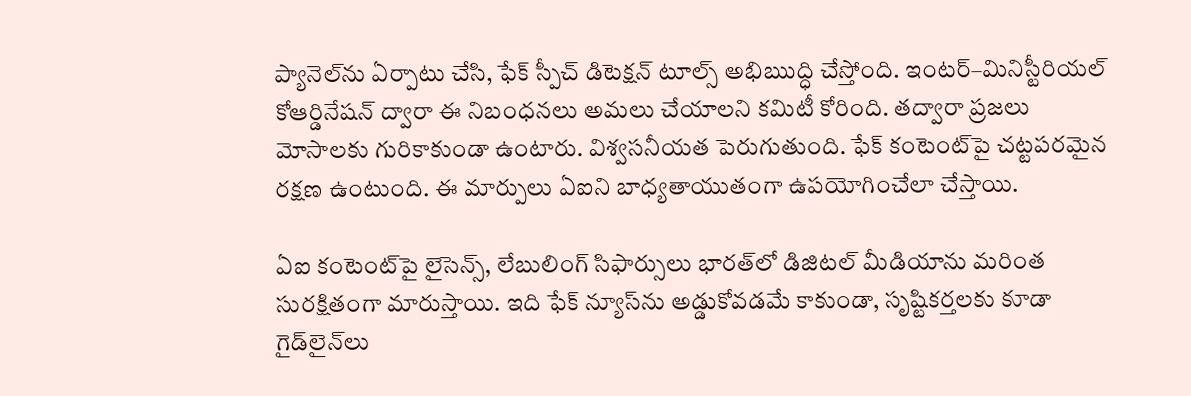ప్యానెల్‌ను ఏర్పాటు చేసి, ఫేక్‌ స్పీచ్‌ డిటెక్షన్‌ టూల్స్‌ అభిఋద్ధి చేస్తోంది. ఇంటర్‌–మినిస్టీరియల్‌ కోఆర్డినేషన్‌ ద్వారా ఈ నిబంధనలు అమలు చేయాలని కమిటీ కోరింది. తద్వారా ప్రజలు మోసాలకు గురికాకుండా ఉంటారు. విశ్వసనీయత పెరుగుతుంది. ఫేక్‌ కంటెంట్‌పై చట్టపరమైన రక్షణ ఉంటుంది. ఈ మార్పులు ఏఐని బాధ్యతాయుతంగా ఉపయోగించేలా చేస్తాయి.

ఏఐ కంటెంట్‌పై లైసెన్స్, లేబులింగ్‌ సిఫార్సులు భారత్‌లో డిజిటల్‌ మీడియాను మరింత సురక్షితంగా మారుస్తాయి. ఇది ఫేక్‌ న్యూస్‌ను అడ్డుకోవడమే కాకుండా, సృష్టికర్తలకు కూడా గైడ్‌లైన్‌లు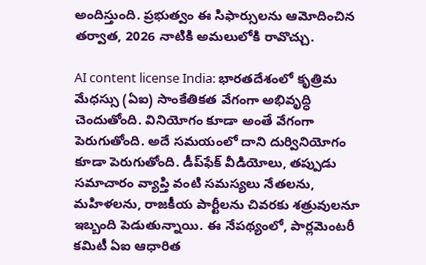అందిస్తుంది. ప్రభుత్వం ఈ సిఫార్సులను ఆమోదించిన తర్వాత, 2026 నాటికి అమలులోకి రావొచ్చు.

AI content license India: భారతదేశంలో కృత్రిమ మేధస్సు (ఏఐ) సాంకేతికత వేగంగా అభివృద్ధి చెందుతోంది. వినియోగం కూడా అంతే వేగంగా పెరుగుతోంది. అదే సమయంలో దాని దుర్వినియోగం కూడా పెరుగుతోంది. డీప్‌ఫేక్‌ వీడియోలు, తప్పుడు సమాచారం వ్యాప్తి వంటి సమస్యలు నేతలను, మహిళలను, రాజకీయ పార్టీలను చివరకు శత్రువులనూ ఇబ్బంది పెడుతున్నాయి. ఈ నేపథ్యంలో, పార్లమెంటరీ కమిటీ ఏఐ ఆధారిత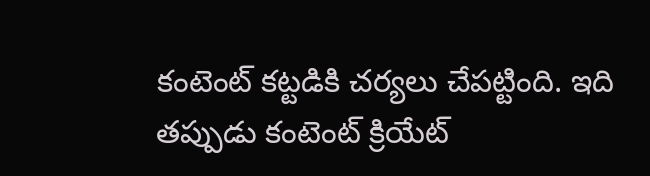కంటెంట్‌ కట్టడికి చర్యలు చేపట్టింది. ఇది తప్పుడు కంటెంట్‌ క్రియేట్‌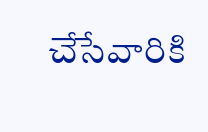చేసేవారికి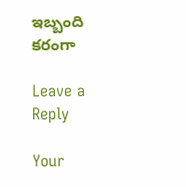ఇబ్బంది కరంగా

Leave a Reply

Your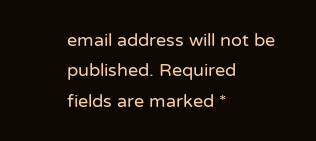email address will not be published. Required fields are marked *